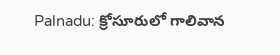Palnadu: క్రోసూరులో గాలివాన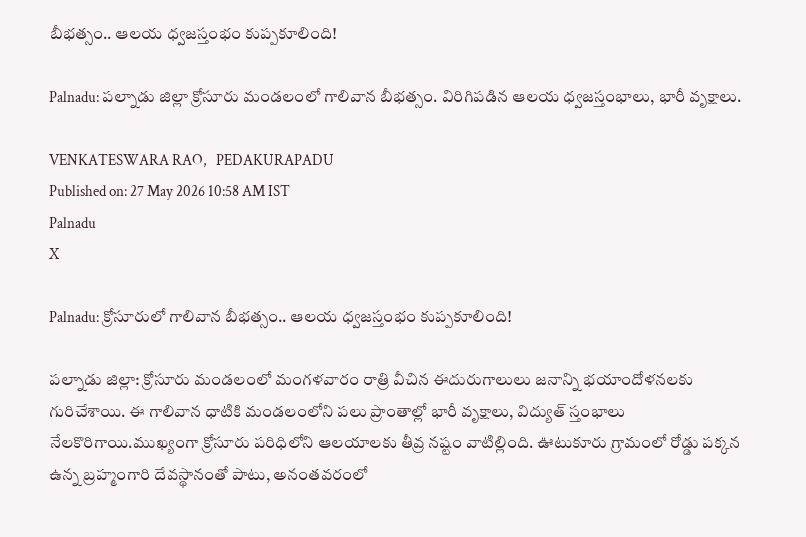బీభత్సం.. ఆలయ ధ్వజస్తంభం కుప్పకూలింది!

Palnadu: పల్నాడు జిల్లా క్రోసూరు మండలంలో గాలివాన బీభత్సం. విరిగిపడిన ఆలయ ధ్వజస్తంభాలు, భారీ వృక్షాలు.

VENKATESWARA RAO,   PEDAKURAPADU
Published on: 27 May 2026 10:58 AM IST
Palnadu
X

Palnadu: క్రోసూరులో గాలివాన బీభత్సం.. ఆలయ ధ్వజస్తంభం కుప్పకూలింది!

పల్నాడు జిల్లా: క్రోసూరు మండలంలో మంగళవారం రాత్రి వీచిన ఈదురుగాలులు జనాన్ని భయాందోళనలకు గురిచేశాయి. ఈ గాలివాన ధాటికి మండలంలోని పలు ప్రాంతాల్లో భారీ వృక్షాలు, విద్యుత్ స్తంభాలు నేలకొరిగాయి.ముఖ్యంగా క్రోసూరు పరిధిలోని ఆలయాలకు తీవ్ర నష్టం వాటిల్లింది. ఊటుకూరు గ్రామంలో రోడ్డు పక్కన ఉన్న బ్రహ్మంగారి దేవస్థానంతో పాటు, అనంతవరంలో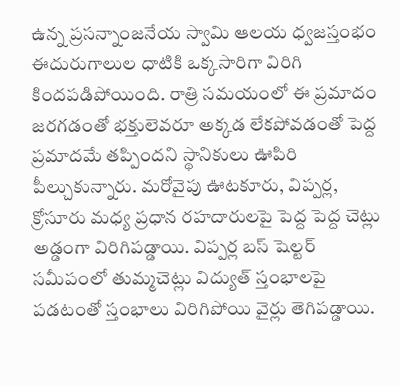ఉన్న ప్రసన్నాంజనేయ స్వామి ఆలయ ధ్వజస్తంభం ఈదురుగాలుల ధాటికి ఒక్కసారిగా విరిగి కిందపడిపోయింది. రాత్రి సమయంలో ఈ ప్రమాదం జరగడంతో భక్తులెవరూ అక్కడ లేకపోవడంతో పెద్ద ప్రమాదమే తప్పిందని స్థానికులు ఊపిరి పీల్చుకున్నారు. మరోవైపు ఊటకూరు, విప్పర్ల, క్రోసూరు మధ్య ప్రధాన రహదారులపై పెద్ద పెద్ద చెట్లు అడ్డంగా విరిగిపడ్డాయి. విప్పర్ల బస్ షెల్టర్ సమీపంలో తుమ్మచెట్లు విద్యుత్ స్తంభాలపై పడటంతో స్తంభాలు విరిగిపోయి వైర్లు తెగిపడ్డాయి.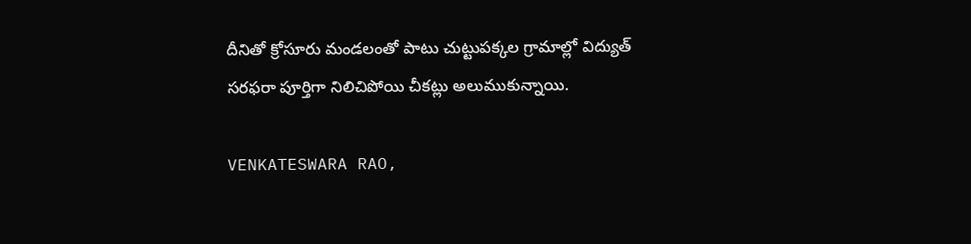దీనితో క్రోసూరు మండలంతో పాటు చుట్టుపక్కల గ్రామాల్లో విద్యుత్ సరఫరా పూర్తిగా నిలిచిపోయి చీకట్లు అలుముకున్నాయి.

VENKATESWARA RAO,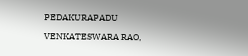PEDAKURAPADU

VENKATESWARA RAO,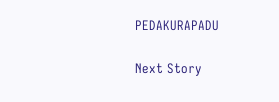PEDAKURAPADU

Next Story